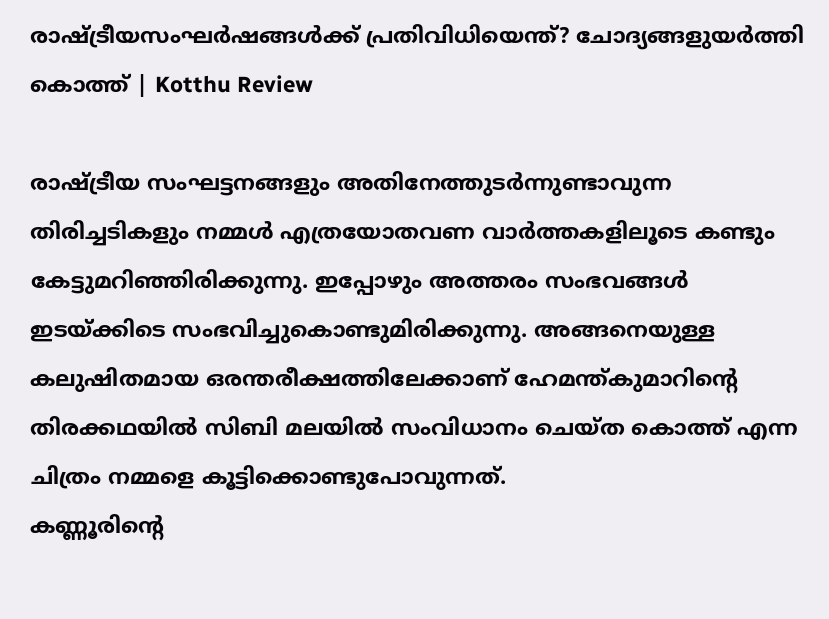രാഷ്ട്രീയസംഘർഷങ്ങൾക്ക് പ്രതിവിധിയെന്ത്? ചോദ്യങ്ങളുയർത്തി കൊത്ത് | Kotthu Review

രാഷ്ട്രീയ സംഘട്ടനങ്ങളും അതിനേത്തുടർന്നുണ്ടാവുന്ന തിരിച്ചടികളും നമ്മൾ എത്രയോതവണ വാർത്തകളിലൂടെ കണ്ടും കേട്ടുമറിഞ്ഞിരിക്കുന്നു. ഇപ്പോഴും അത്തരം സംഭവങ്ങൾ ഇടയ്ക്കിടെ സംഭവിച്ചുകൊണ്ടുമിരിക്കുന്നു. അങ്ങനെയുള്ള കലുഷിതമായ ഒരന്തരീക്ഷത്തിലേക്കാണ് ഹേമന്ത്കുമാറിന്റെ തിരക്കഥയിൽ സിബി മലയിൽ സംവിധാനം ചെയ്ത കൊത്ത് എന്ന ചിത്രം നമ്മളെ കൂട്ടിക്കൊണ്ടുപോവുന്നത്.
കണ്ണൂരിന്റെ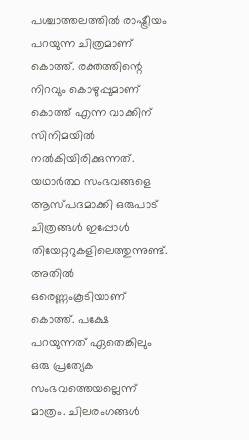പശ്ചാത്തലത്തിൽ രാഷ്ട്രീയം പറയുന്ന ചിത്രമാണ് കൊത്ത്. രക്തത്തിന്റെ നിറവും കൊഴുപ്പുമാണ് കൊത്ത് എന്ന വാക്കിന് സിനിമയിൽ നൽകിയിരിക്കുന്നത്. യഥാർത്ഥ സംഭവങ്ങളെ ആസ്പദമാക്കി ഒരുപാട് ചിത്രങ്ങൾ ഇപ്പോൾ തിയേറ്ററുകളിലെത്തുന്നുണ്ട്. അതിൽ ഒരെണ്ണംകൂടിയാണ് കൊത്ത്. പക്ഷേ പറയുന്നത് ഏതെങ്കിലും ഒരു പ്രത്യേക സംഭവത്തെയല്ലെന്ന് മാത്രം. ചിലരംഗങ്ങൾ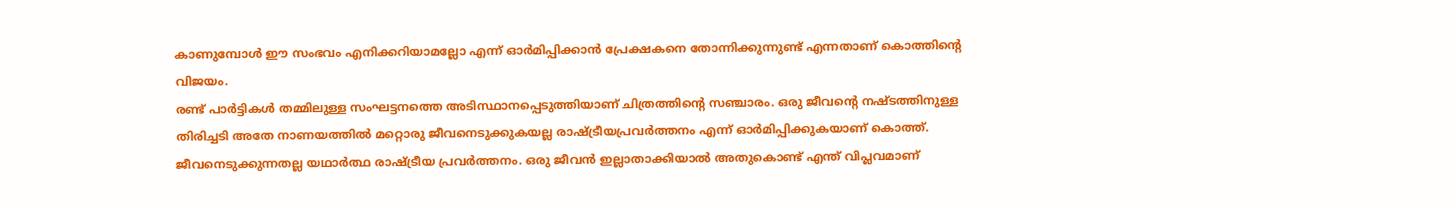കാണുമ്പോൾ ഈ സംഭവം എനിക്കറിയാമല്ലോ എന്ന് ഓർമിപ്പിക്കാൻ പ്രേക്ഷകനെ തോന്നിക്കുന്നുണ്ട് എന്നതാണ് കൊത്തിന്റെ വിജയം.
രണ്ട് പാർട്ടികൾ തമ്മിലുള്ള സംഘട്ടനത്തെ അടിസ്ഥാനപ്പെടുത്തിയാണ് ചിത്രത്തിന്റെ സഞ്ചാരം. ഒരു ജീവന്റെ നഷ്ടത്തിനുള്ള തിരിച്ചടി അതേ നാണയത്തിൽ മറ്റൊരു ജീവനെടുക്കുകയല്ല രാഷ്ട്രീയപ്രവർത്തനം എന്ന് ഓർമിപ്പിക്കുകയാണ് കൊത്ത്. ജീവനെടുക്കുന്നതല്ല യഥാർത്ഥ രാഷ്ട്രീയ പ്രവർത്തനം. ഒരു ജീവൻ ഇല്ലാതാക്കിയാൽ അതുകൊണ്ട് എന്ത് വിപ്ലവമാണ്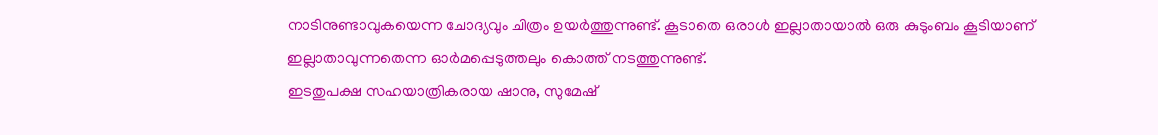നാടിനുണ്ടാവുകയെന്ന ചോദ്യവും ചിത്രം ഉയർത്തുന്നുണ്ട്. കൂടാതെ ഒരാൾ ഇല്ലാതായാൽ ഒരു കുടുംബം കൂടിയാണ് ഇല്ലാതാവുന്നതെന്ന ഓർമപ്പെടുത്തലും കൊത്ത് നടത്തുന്നുണ്ട്.
ഇടതുപക്ഷ സഹയാത്രികരായ ഷാനു, സുമേഷ്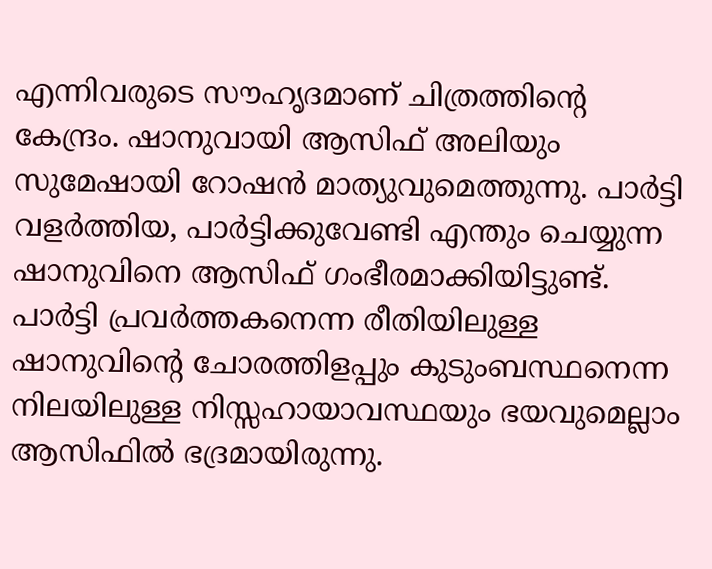എന്നിവരുടെ സൗഹൃദമാണ് ചിത്രത്തിന്റെ കേന്ദ്രം. ഷാനുവായി ആസിഫ് അലിയും സുമേഷായി റോഷൻ മാത്യുവുമെത്തുന്നു. പാർട്ടി വളർത്തിയ, പാർട്ടിക്കുവേണ്ടി എന്തും ചെയ്യുന്ന ഷാനുവിനെ ആസിഫ് ഗംഭീരമാക്കിയിട്ടുണ്ട്. പാർട്ടി പ്രവർത്തകനെന്ന രീതിയിലുള്ള ഷാനുവിന്റെ ചോരത്തിളപ്പും കുടുംബസ്ഥനെന്ന നിലയിലുള്ള നിസ്സഹായാവസ്ഥയും ഭയവുമെല്ലാം ആസിഫിൽ ഭദ്രമായിരുന്നു.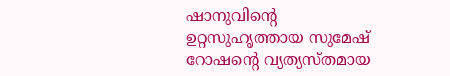ഷാനുവിന്റെ ഉറ്റസുഹൃത്തായ സുമേഷ് റോഷന്റെ വ്യത്യസ്തമായ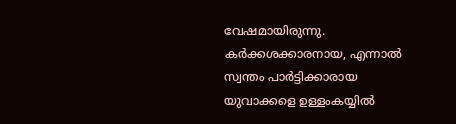വേഷമായിരുന്നു. കർക്കശക്കാരനായ, എന്നാൽ സ്വന്തം പാർട്ടിക്കാരായ യുവാക്കളെ ഉള്ളംകയ്യിൽ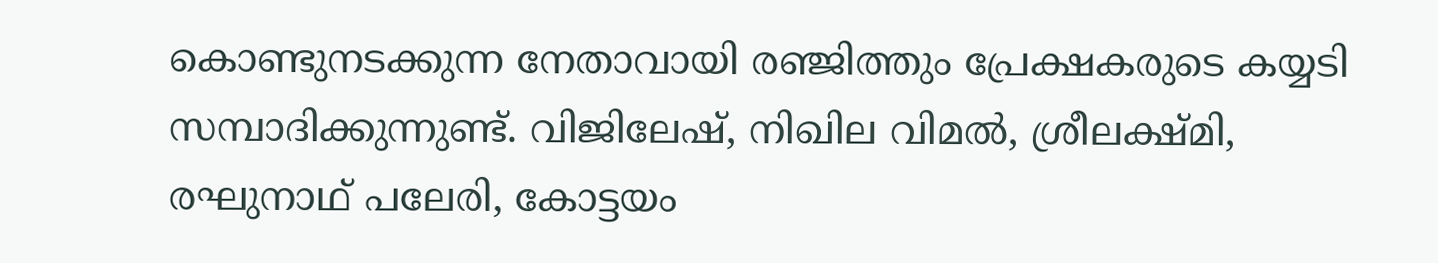കൊണ്ടുനടക്കുന്ന നേതാവായി രഞ്ജിത്തും പ്രേക്ഷകരുടെ കയ്യടി സമ്പാദിക്കുന്നുണ്ട്. വിജിലേഷ്, നിഖില വിമൽ, ശ്രീലക്ഷ്മി, രഘുനാഥ് പലേരി, കോട്ടയം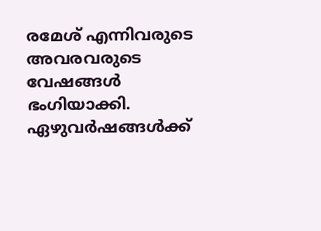രമേശ് എന്നിവരുടെ അവരവരുടെ വേഷങ്ങൾ ഭംഗിയാക്കി.
ഏഴുവർഷങ്ങൾക്ക്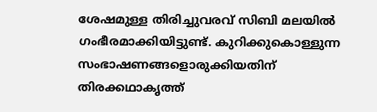ശേഷമുള്ള തിരിച്ചുവരവ് സിബി മലയിൽ ഗംഭീരമാക്കിയിട്ടുണ്ട്. കുറിക്കുകൊള്ളുന്ന സംഭാഷണങ്ങളൊരുക്കിയതിന് തിരക്കഥാകൃത്ത്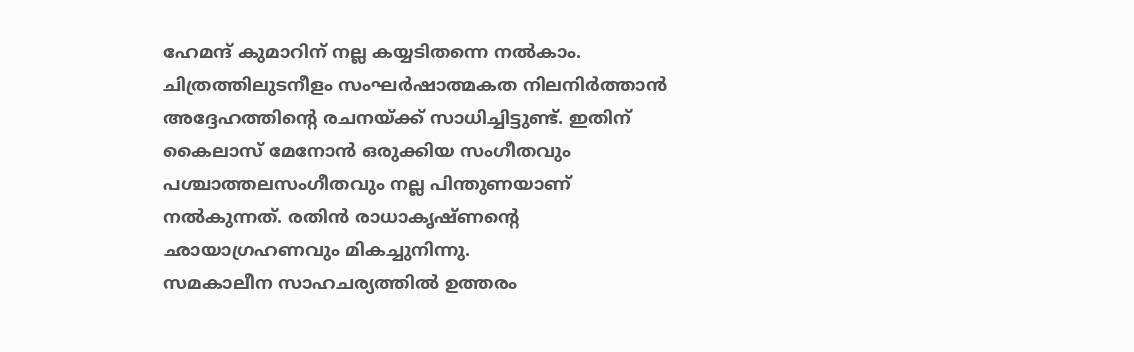ഹേമന്ദ് കുമാറിന് നല്ല കയ്യടിതന്നെ നൽകാം. ചിത്രത്തിലുടനീളം സംഘർഷാത്മകത നിലനിർത്താൻ അദ്ദേഹത്തിന്റെ രചനയ്ക്ക് സാധിച്ചിട്ടുണ്ട്. ഇതിന് കൈലാസ് മേനോൻ ഒരുക്കിയ സംഗീതവും പശ്ചാത്തലസംഗീതവും നല്ല പിന്തുണയാണ് നൽകുന്നത്. രതിൻ രാധാകൃഷ്ണന്റെ ഛായാഗ്രഹണവും മികച്ചുനിന്നു.
സമകാലീന സാഹചര്യത്തിൽ ഉത്തരം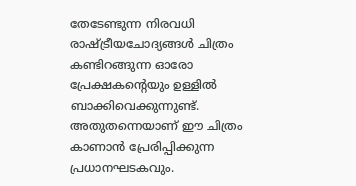തേടേണ്ടുന്ന നിരവധി രാഷ്ട്രീയചോദ്യങ്ങൾ ചിത്രം കണ്ടിറങ്ങുന്ന ഓരോ പ്രേക്ഷകന്റെയും ഉള്ളിൽ ബാക്കിവെക്കുന്നുണ്ട്. അതുതന്നെയാണ് ഈ ചിത്രം കാണാൻ പ്രേരിപ്പിക്കുന്ന പ്രധാനഘടകവും.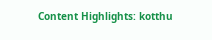Content Highlights: kotthu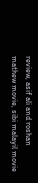review, asif ali and roshan mathew movie, sibi malayil movie